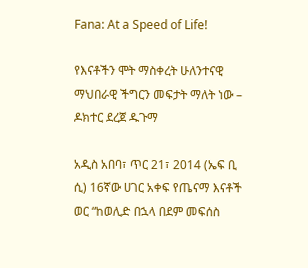Fana: At a Speed of Life!

የእናቶችን ሞት ማስቀረት ሁለንተናዊ ማህበራዊ ችግርን መፍታት ማለት ነው – ዶክተር ደረጀ ዱጉማ

አዲስ አበባ፣ ጥር 21፣ 2014 (ኤፍ ቢ ሲ) 16ኛው ሀገር አቀፍ የጤናማ እናቶች ወር “ከወሊድ በኋላ በደም መፍሰስ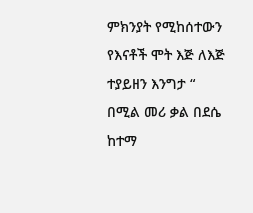ምክንያት የሚከሰተውን የእናቶች ሞት እጅ ለእጅ ተያይዘን እንግታ “ በሚል መሪ ቃል በደሴ ከተማ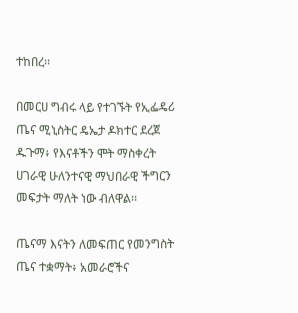ተከበረ፡፡

በመርሀ ግብሩ ላይ የተገኙት የኢፌዴሪ ጤና ሚኒስትር ዴኤታ ዶክተር ደረጀ ዱጉማ፥ የእናቶችን ሞት ማስቀረት ሀገራዊ ሁለንተናዊ ማህበራዊ ችግርን መፍታት ማለት ነው ብለዋል፡፡

ጤናማ እናትን ለመፍጠር የመንግስት ጤና ተቋማት፥ አመራሮችና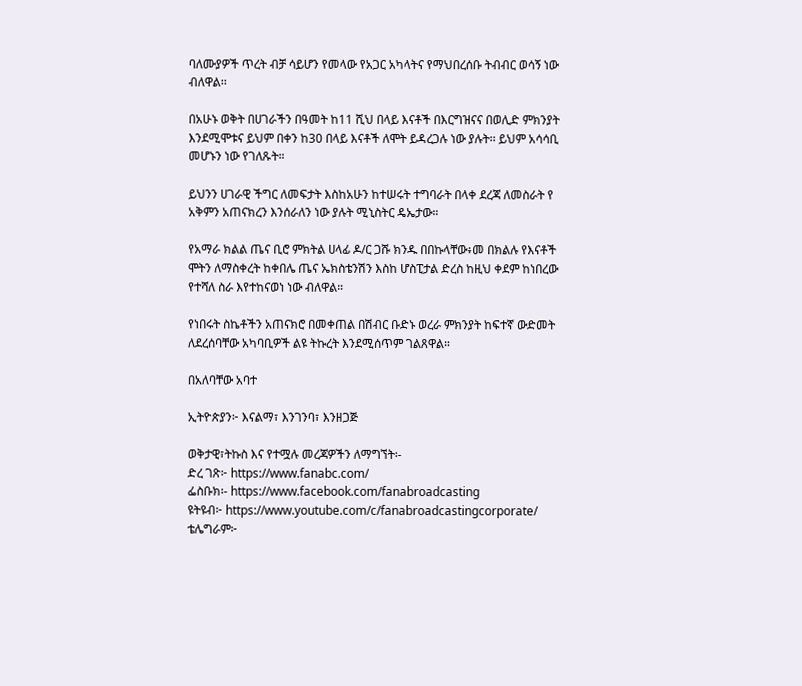ባለሙያዎች ጥረት ብቻ ሳይሆን የመላው የአጋር አካላትና የማህበረሰቡ ትብብር ወሳኝ ነው ብለዋል፡፡

በአሁኑ ወቅት በሀገራችን በዓመት ከ11 ሺህ በላይ እናቶች በእርግዝናና በወሊድ ምክንያት እንደሚሞቱና ይህም በቀን ከ30 በላይ እናቶች ለሞት ይዳረጋሉ ነው ያሉት፡፡ ይህም አሳሳቢ መሆኑን ነው የገለጹት።

ይህንን ሀገራዊ ችግር ለመፍታት እስከአሁን ከተሠሩት ተግባራት በላቀ ደረጃ ለመስራት የ አቅምን አጠናክረን እንሰራለን ነው ያሉት ሚኒስትር ዴኤታው።

የአማራ ክልል ጤና ቢሮ ምክትል ሀላፊ ዶ/ር ጋሹ ክንዱ በበኩላቸው፥መ በክልሉ የእናቶች ሞትን ለማስቀረት ከቀበሌ ጤና ኤክስቴንሽን እስከ ሆስፒታል ድረስ ከዚህ ቀደም ከነበረው የተሻለ ስራ እየተከናወነ ነው ብለዋል።

የነበሩት ስኬቶችን አጠናክሮ በመቀጠል በሽብር ቡድኑ ወረራ ምክንያት ከፍተኛ ውድመት ለደረሰባቸው አካባቢዎች ልዩ ትኩረት እንደሚሰጥም ገልጸዋል።

በአለባቸው አባተ

ኢትዮጵያን፦ እናልማ፣ እንገንባ፣ እንዘጋጅ

ወቅታዊ፣ትኩስ እና የተሟሉ መረጃዎችን ለማግኘት፡-
ድረ ገጽ፦ https://www.fanabc.com/
ፌስቡክ፡- https://www.facebook.com/fanabroadcasting
ዩትዩብ፦ https://www.youtube.com/c/fanabroadcastingcorporate/
ቴሌግራም፦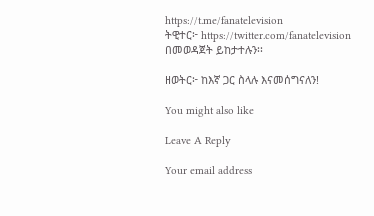https://t.me/fanatelevision
ትዊተር፦ https://twitter.com/fanatelevision በመወዳጀት ይከታተሉን፡፡

ዘወትር፦ ከእኛ ጋር ስላሉ እናመሰግናለን!

You might also like

Leave A Reply

Your email address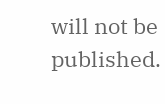will not be published.